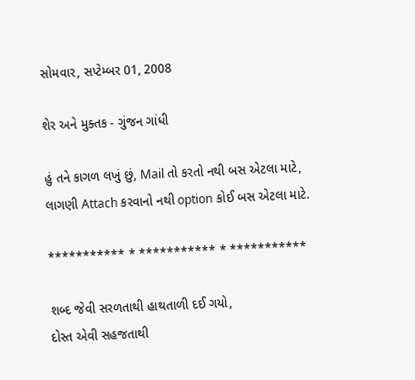સોમવાર, સપ્ટેમ્બર 01, 2008

શેર અને મુક્તક - ગુંજન ગાંધી

હું તને કાગળ લખું છું, Mail તો કરતો નથી બસ એટલા માટે,
લાગણી Attach કરવાનો નથી option કોઈ બસ એટલા માટે.

*********** * *********** * ***********

શબ્દ જેવી સરળતાથી હાથતાળી દઈ ગયો,
દોસ્ત એવી સહજતાથી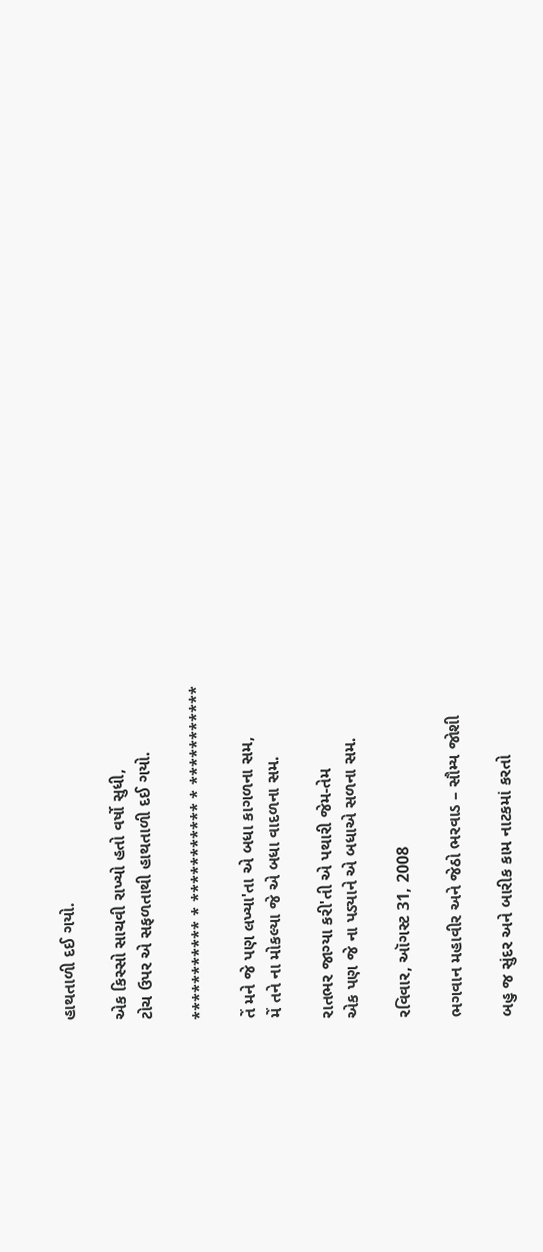હાથતાળી દઈ ગયો.

એક કિસ્સો સાચવી રાખ્યો હતો વર્ષો સુધી,
ટોચ ઉપર એ સફળતાથી હાથતાળી દઈ ગયો.

*********** * *********** * ***********

તેં મને જે પણ લખ્યા'તા એ બધા કાગળના સમ,
મેં તને ના મોકલ્યા જે એ બધા વાદળના સમ.

રાતભર જાગ્યા કરી'તી એ પથારી જેમ-તેમ
એક પણ જે ના પડ્યાને એ બધાએ સળના સમ.

રવિવાર, ઑગસ્ટ 31, 2008

ભગવાન મહાવીર અને જેઠો ભરવાડ – સૌમ્ય જોશી

બહુ જ સુંદર અને બારીક કામ નાટકમાં કરતો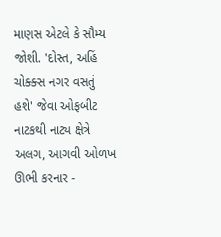માણસ એટલે કે સૌમ્ય જોશી. 'દોસ્ત, અહિં ચોક્ક્સ નગર વસતું હશે' જેવા ઓફબીટ નાટકથી નાટ્ય ક્ષેત્રે અલગ, આગવી ઓળખ ઊભી કરનાર -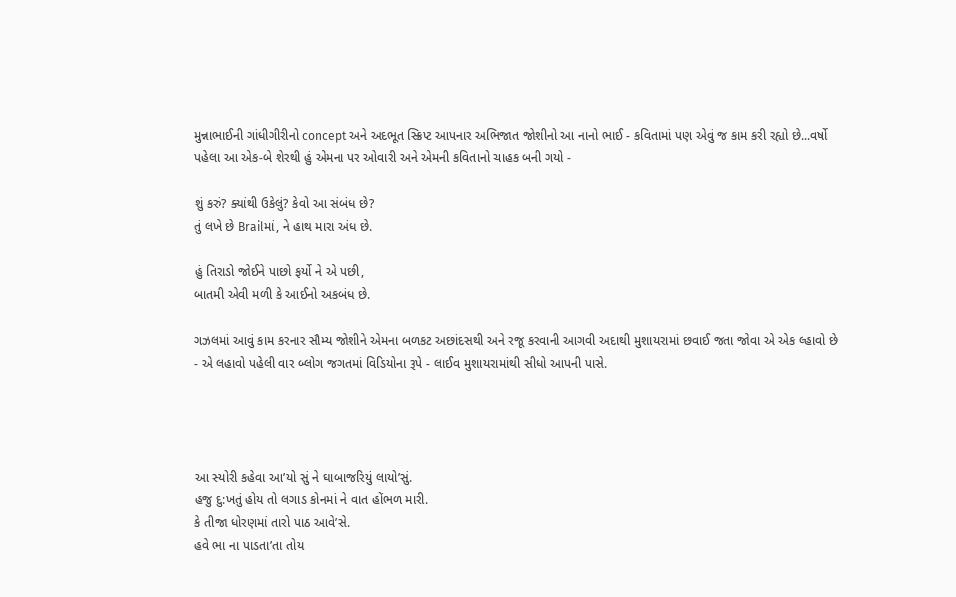મુન્નાભાઈની ગાંધીગીરીનો concept અને અદભૂત સ્ક્રિપ્ટ આપનાર અભિજાત જોશીનો આ નાનો ભાઈ - કવિતામાં પણ એવું જ કામ કરી રહ્યો છે...વર્ષો પહેલા આ એક-બે શેરથી હું એમના પર ઓવારી અને એમની કવિતાનો ચાહક બની ગયો -

શું કરું? ક્યાંથી ઉકેલું? કેવો આ સંબંધ છે?
તું લખે છે Brailમાં, ને હાથ મારા અંધ છે.

હું તિરાડો જોઈને પાછો ફર્યો ને એ પછી,
બાતમી એવી મળી કે આઈનો અકબંધ છે.

ગઝલમાં આવું કામ કરનાર સૌમ્ય જોશીને એમના બળકટ અછાંદસથી અને રજૂ કરવાની આગવી અદાથી મુશાયરામાં છવાઈ જતા જોવા એ એક લ્હાવો છે - એ લહાવો પહેલી વાર બ્લોગ જગતમાં વિડિયોના રૂપે - લાઈવ મુશાયરામાંથી સીધો આપની પાસે.




આ સ્યોરી કહેવા આ’યો સું ને ઘાબાજરિયું લાયો’સું.
હજુ દુ:ખતું હોય તો લગાડ કોનમાં ને વાત હોંભળ મારી.
કે તીજા ધોરણમાં તારો પાઠ આવે’સે.
હવે ભા ના પાડતા’તા તોય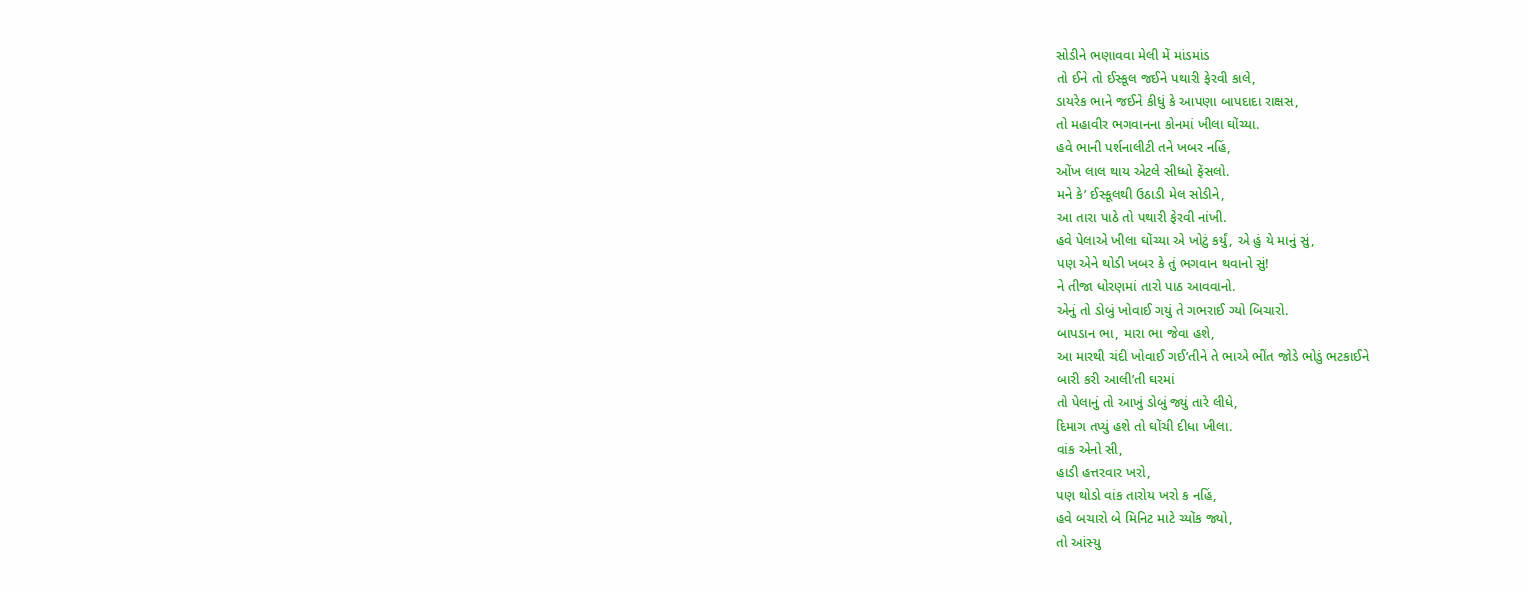સોડીને ભણાવવા મેલી મેં માંડમાંડ
તો ઈને તો ઈસ્કૂલ જઈને પથારી ફેરવી કાલે,
ડાયરેક ભાને જઈને કીધું કે આપણા બાપદાદા રાક્ષસ,
તો મહાવીર ભગવાનના કોનમાં ખીલા ઘોંચ્યા.
હવે ભાની પર્શનાલીટી તને ખબર નહિં,
ઓંખ લાલ થાય એટલે સીધ્ધો ફેંસલો.
મને કે’ ઈસ્કૂલથી ઉઠાડી મેલ સોડીને,
આ તારા પાઠે તો પથારી ફેરવી નાંખી.
હવે પેલાએ ખીલા ઘોંચ્યા એ ખોટું કર્યું, એ હું યે માનું સું,
પણ એને થોડી ખબર કે તું ભગવાન થવાનો સું!
ને તીજા ધોરણમાં તારો પાઠ આવવાનો.
એનું તો ડોબું ખોવાઈ ગયું તે ગભરાઈ ગ્યો બિચારો.
બાપડાન ભા, મારા ભા જેવા હશે,
આ મારથી ચંદી ખોવાઈ ગઈ’તીને તે ભાએ ભીંત જોડે ભોડું ભટકાઈને
બારી કરી આલી’તી ઘરમાં
તો પેલાનું તો આખું ડોબું જ્યું તારે લીધે,
દિમાગ તપ્યું હશે તો ઘોંચી દીધા ખીલા.
વાંક એનો સી,
હાડી હત્તરવાર ખરો,
પણ થોડો વાંક તારોય ખરો ક નહિં,
હવે બચારો બે મિનિટ માટે ચ્યોંક જ્યો,
તો આંસ્યુ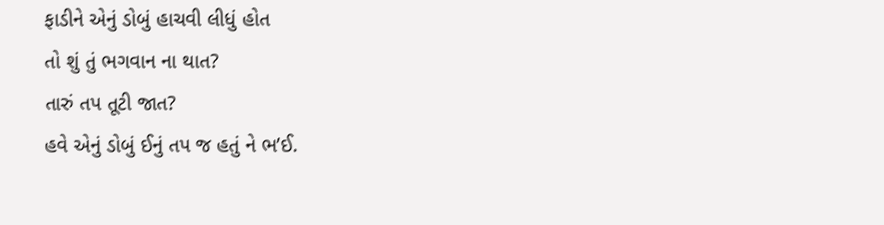ફાડીને એનું ડોબું હાચવી લીધું હોત
તો શું તું ભગવાન ના થાત?
તારું તપ તૂટી જાત?
હવે એનું ડોબું ઈનું તપ જ હતું ને ભ’ઈ.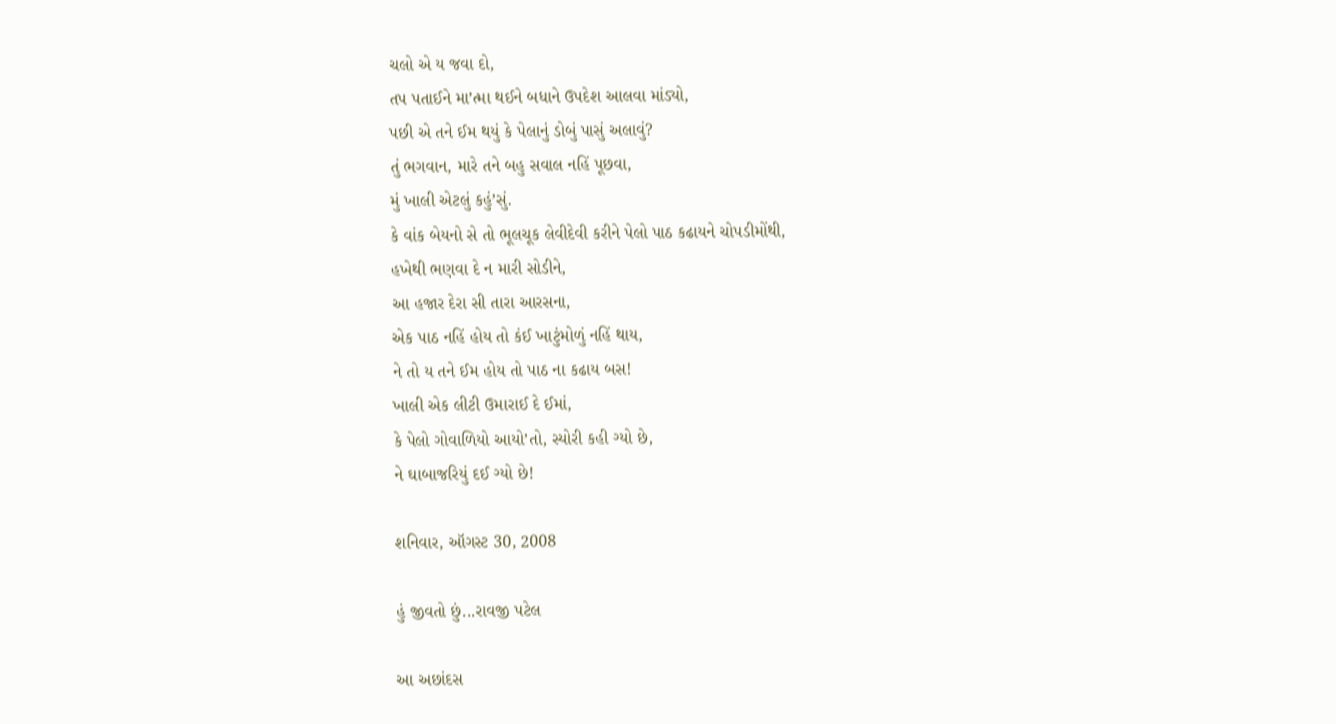ચલો એ ય જવા દો,
તપ પતાઈને મા’ત્મા થઈને બધાને ઉપદેશ આલવા માંડ્યો,
પછી એ તને ઈમ થયું કે પેલાનું ડોબું પાસું અલાવું?
તું ભગવાન, મારે તને બહુ સવાલ નહિં પૂછવા,
મું ખાલી એટલું કહું’સું.
કે વાંક બેયનો સે તો ભૂલચૂક લેવીદેવી કરીને પેલો પાઠ કઢાયને ચોપડીમોંથી,
હખેથી ભણવા દે ન મારી સોડીને,
આ હજાર દેરા સી તારા આરસના,
એક પાઠ નહિં હોય તો કંઈ ખાટુંમોળું નહિં થાય,
ને તો ય તને ઈમ હોય તો પાઠ ના કઢાય બસ!
ખાલી એક લીટી ઉમારાઈ દે ઈમાં,
કે પેલો ગોવાળિયો આયો’તો, સ્યોરી કહી ગ્યો છે,
ને ઘાબાજરિયું દઈ ગ્યો છે!

શનિવાર, ઑગસ્ટ 30, 2008

હું જીવતો છું...રાવજી પટેલ

આ અછાંદસ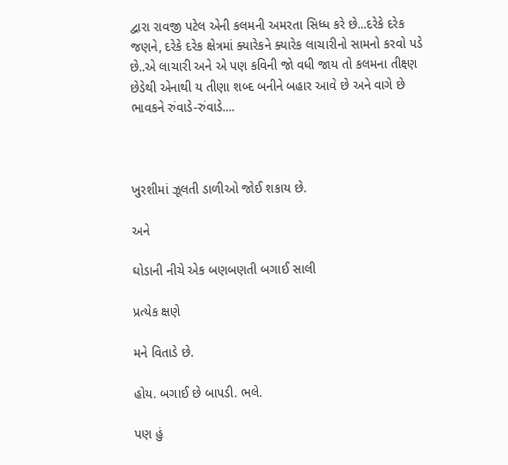દ્વારા રાવજી પટેલ એની કલમની અમરતા સિધ્ધ કરે છે...દરેકે દરેક જણને, દરેકે દરેક ક્ષેત્રમાં ક્યારેકને ક્યારેક લાચારીનો સામનો કરવો પડે છે..એ લાચારી અને એ પણ કવિની જો વધી જાય તો કલમના તીક્ષ્ણ છેડેથી એનાથી ય તીણા શબ્દ બનીને બહાર આવે છે અને વાગે છે ભાવકને રુંવાડે-રુંવાડે....



ખુરશીમાં ઝૂલતી ડાળીઓ જોઈ શકાય છે.

અને

ઘોડાની નીચે એક બણબણતી બગાઈ સાલી

પ્રત્યેક ક્ષણે

મને વિતાડે છે.

હોય. બગાઈ છે બાપડી. ભલે.

પણ હું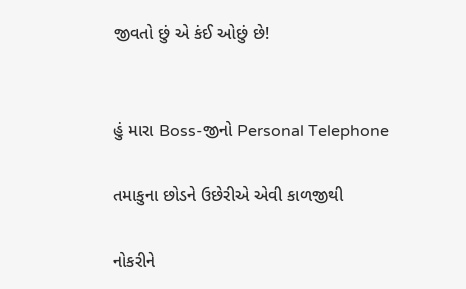જીવતો છું એ કંઈ ઓછું છે!


હું મારા Boss-જીનો Personal Telephone

તમાકુના છોડને ઉછેરીએ એવી કાળજીથી

નોકરીને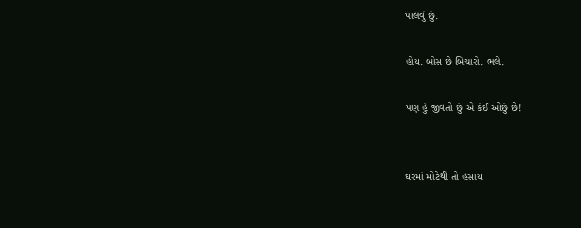પાલવું છું.

હોય. બોસ છે બિચારો. ભલે.

પણ હું જીવતો છું એ કંઈ ઓછું છે!


ઘરમાં મોટેથી તો હસાય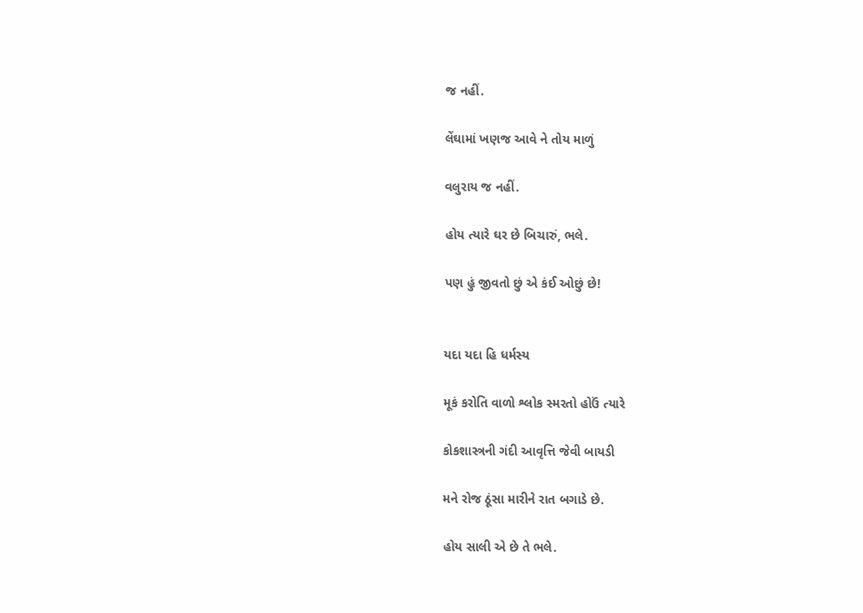જ નહીં.

લેંઘામાં ખણજ આવે ને તોય માળું

વલુરાય જ નહીં.

હોય ત્યારે ઘર છે બિચારું, ભલે.

પણ હું જીવતો છું એ કંઈ ઓછું છે!


યદા યદા હિ ધર્મસ્ય

મૂકં કરોતિ વાળો શ્લોક સ્મરતો હોઉં ત્યારે

કોકશાસ્ત્રની ગંદી આવૃત્તિ જેવી બાયડી

મને રોજ ઠૂંસા મારીને રાત બગાડે છે.

હોય સાલી એ છે તે ભલે.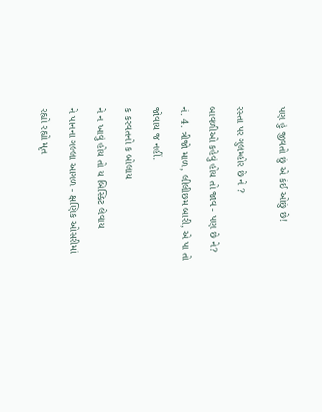પણ હું જીવતો છું એ કંઈ ઓછું છે!


રસ્તા પર ગુલમ્હોર છે ને ?

બાવળીઓ કહેવું હોય તો જાવ - પણ છે ને?

નં. 4. ત્રીજો માળ, લીલીછમ બારી, એ પા તો

જોવાય જ નહીં.

ક કરવતનો ક બોલાય

ને ન ખાવું હોય તો ય બિસ્કિટ લેવાય

ને પાનના ગલ્લા આગળ - ક્ષણિક ઓસરીમાં

રહ્યો રહ્યો મૃત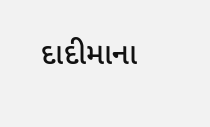દાદીમાના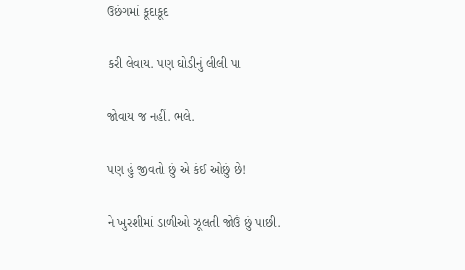ઉછંગમાં કૂદાકૂદ

કરી લેવાય. પણ ઘોડીનું લીલી પા

જોવાય જ નહીં. ભલે.

પણ હું જીવતો છું એ કંઈ ઓછું છે!

ને ખુરશીમાં ડાળીઓ ઝૂલતી જોઉં છું પાછી.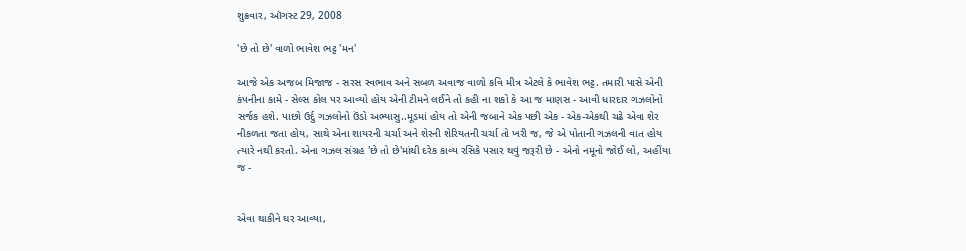શુક્રવાર, ઑગસ્ટ 29, 2008

'છે તો છે' વાળો ભાવેશ ભટ્ટ 'મન'

આજે એક અજબ મિજાજ - સરસ સ્વભાવ અને સબળ અવાજ વાળો કવિ મીત્ર એટલે કે ભાવેશ ભટ્ટ. તમારી પાસે એની કંપનીના કામે - સેલ્સ કોલ પર આવ્યો હોય એની ટીમને લઈને તો કહી ના શકો કે આ જ માણસ - આવી ધારદાર ગઝલોનો સર્જક હશે. પાછો ઉર્દુ ગઝલોનો ઉંડો અભ્યાસુ..મૂડમાં હોય તો એની જબાને એક પછી એક - એક-એકથી ચઢે એવા શેર નીકળતા જતા હોય, સાથે એના શાયરની ચર્ચા અને શેરની શેરિયતની ચર્ચા તો ખરી જ, જે એ પોતાની ગઝલની વાત હોય ત્યારે નથી કરતો. એના ગઝલ સંગ્રહ 'છે તો છે'માંથી દરેક કાવ્ય રસિકે પસાર થવું જરૂરી છે - એનો નમૂનો જોઈ લો, અહીંયા જ -


એવા થાકીને ઘર આવ્યા,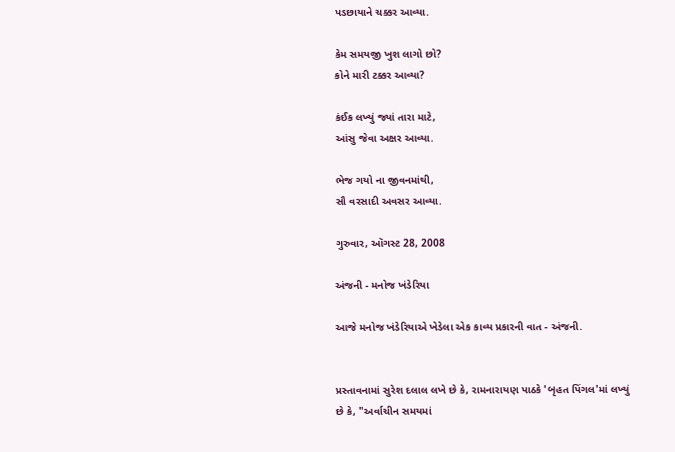પડછાયાને ચક્કર આવ્યા.

કેમ સમયજી ખુશ લાગો છો?
કોને મારી ટક્કર આવ્યા?

કંઈક લખ્યું જ્યાં તારા માટે,
આંસુ જેવા અક્ષર આવ્યા.

ભેજ ગયો ના જીવનમાંથી,
સૌ વરસાદી અવસર આવ્યા.

ગુરુવાર, ઑગસ્ટ 28, 2008

અંજની - મનોજ ખંડેરિયા

આજે મનોજ ખંડેરિયાએ ખેડેલા એક કાવ્ય પ્રકારની વાત - અંજની.


પ્રસ્તાવનામાં સુરેશ દલાલ લખે છે કે, રામનારાયણ પાઠકે 'બૃહત પિંગલ'માં લખ્યું છે કે, "અર્વાચીન સમયમાં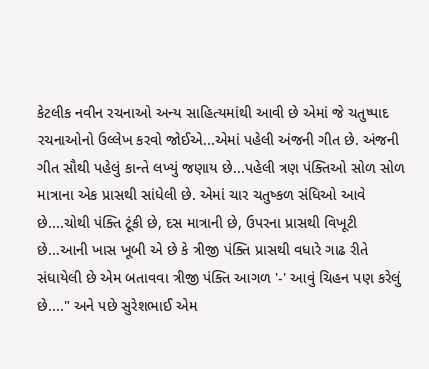કેટલીક નવીન રચનાઓ અન્ય સાહિત્યમાંથી આવી છે એમાં જે ચતુષ્પાદ રચનાઓનો ઉલ્લેખ કરવો જોઈએ...એમાં પહેલી અંજની ગીત છે. અંજની ગીત સૌથી પહેલું કાન્તે લખ્યું જણાય છે...પહેલી ત્રણ પંક્તિઓ સોળ સોળ માત્રાના એક પ્રાસથી સાંધેલી છે. એમાં ચાર ચતુષ્કળ સંધિઓ આવે છે....ચોથી પંક્તિ ટૂંકી છે, દસ માત્રાની છે, ઉપરના પ્રાસથી વિખૂટી છે...આની ખાસ ખૂબી એ છે કે ત્રીજી પંક્તિ પ્રાસથી વધારે ગાઢ રીતે સંધાયેલી છે એમ બતાવવા ત્રીજી પંક્તિ આગળ '-' આવું ચિહન પણ કરેલું છે...." અને પછે સુરેશભાઈ એમ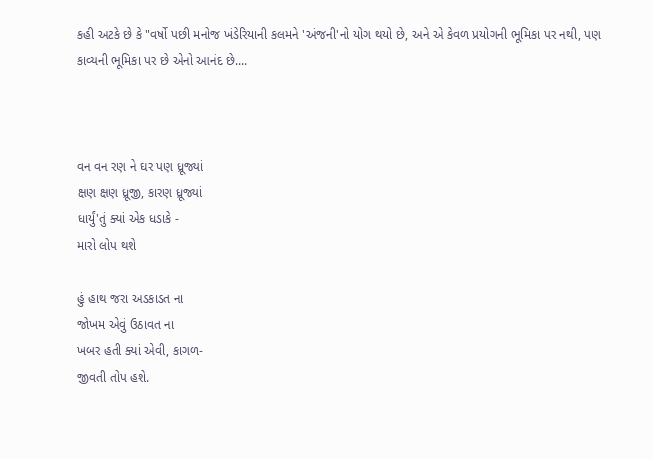કહી અટકે છે કે "વર્ષો પછી મનોજ ખંડેરિયાની કલમને 'અંજની'નો યોગ થયો છે, અને એ કેવળ પ્રયોગની ભૂમિકા પર નથી, પણ કાવ્યની ભૂમિકા પર છે એનો આનંદ છે....



વન વન રણ ને ઘર પણ ધ્રૂજ્યાં
ક્ષણ ક્ષણ ધ્રૂજી, કારણ ધ્રૂજ્યાં
ધાર્યું'તું ક્યાં એક ધડાકે -
મારો લોપ થશે

હું હાથ જરા અડકાડત ના
જોખમ એવું ઉઠાવત ના
ખબર હતી ક્યાં એવી, કાગળ-
જીવતી તોપ હશે.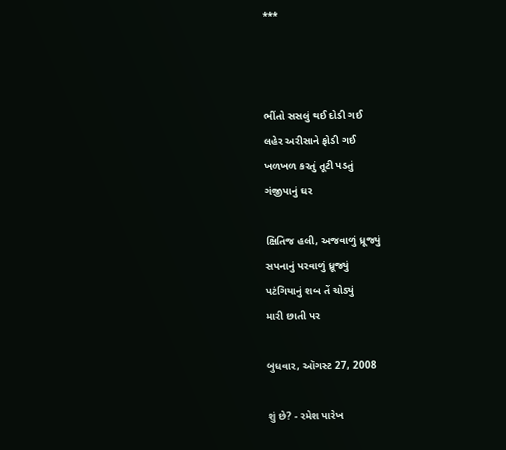***



ભીંતો સસલું થઈ દોડી ગઈ
લહેર અરીસાને ફોડી ગઈ
ખળખળ કરતું તૂટી પડતું
ગંજીપાનું ઘર

ક્ષિતિજ હલી, અજવાળું ધ્રૂજ્યું
સપનાનું પરવાળું ધ્રૂજ્યું
પટંગિયાનું શબ તેં ચોડ્યું
મારી છાતી પર

બુધવાર, ઑગસ્ટ 27, 2008

શું છે? - રમેશ પારેખ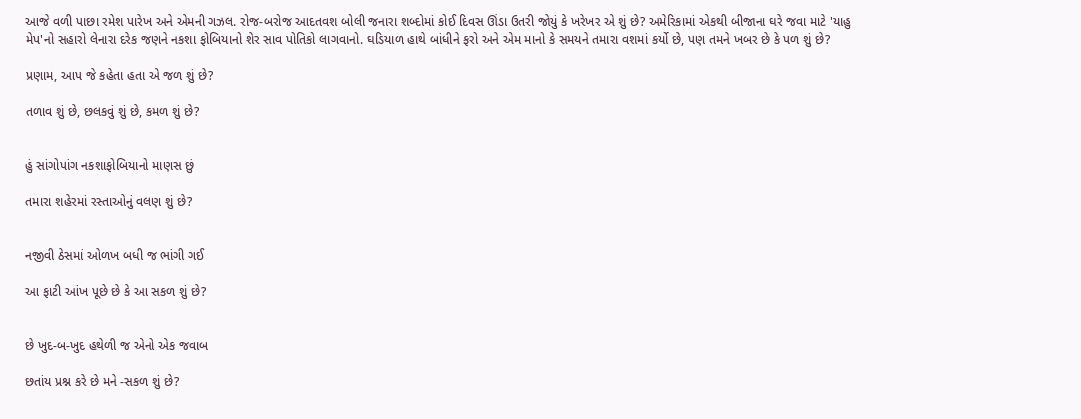આજે વળી પાછા રમેશ પારેખ અને એમની ગઝલ. રોજ-બરોજ આદતવશ બોલી જનારા શબ્દોમાં કોઈ દિવસ ઊંડા ઉતરી જોયું કે ખરેખર એ શું છે? અમેરિકામાં એકથી બીજાના ઘરે જવા માટે 'યાહુ મેપ'નો સહારો લેનારા દરેક જણને નકશા ફોબિયાનો શેર સાવ પોતિકો લાગવાનો. ઘડિયાળ હાથે બાંધીને ફરો અને એમ માનો કે સમયને તમારા વશમાં કર્યો છે, પણ તમને ખબર છે કે પળ શું છે?

પ્રણામ, આપ જે કહેતા હતા એ જળ શું છે?

તળાવ શું છે, છલકવું શું છે, કમળ શું છે?


હું સાંગોપાંગ નકશાફોબિયાનો માણસ છું

તમારા શહેરમાં રસ્તાઓનું વલણ શું છે?


નજીવી ઠેસમાં ઓળખ બધી જ ભાંગી ગઈ

આ ફાટી આંખ પૂછે છે કે આ સકળ શું છે?


છે ખુદ-બ-ખુદ હથેળી જ એનો એક જવાબ

છતાંય પ્રશ્ન કરે છે મને -સકળ શું છે?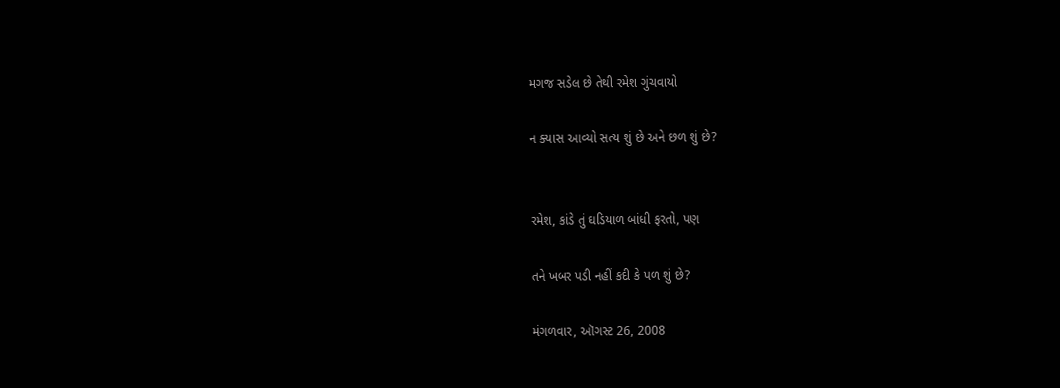મગજ સડેલ છે તેથી રમેશ ગુંચવાયો

ન ક્યાસ આવ્યો સત્ય શું છે અને છળ શું છે?


રમેશ, કાંડે તું ઘડિયાળ બાંધી ફરતો, પણ

તને ખબર પડી નહીં કદી કે પળ શું છે?

મંગળવાર, ઑગસ્ટ 26, 2008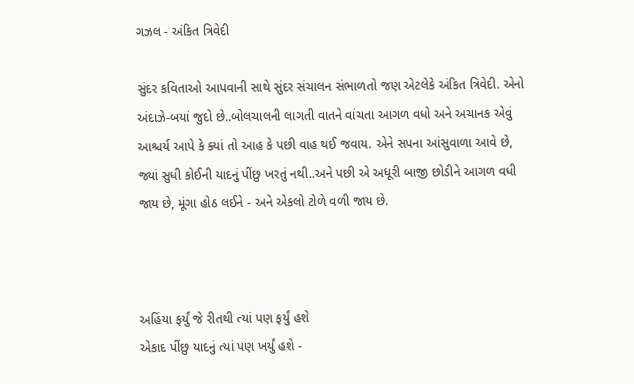ગઝલ - અંકિત ત્રિવેદી

સુંદર કવિતાઓ આપવાની સાથે સુંદર સંચાલન સંભાળતો જણ એટલેકે અંકિત ત્રિવેદી. એનો અંદાઝે-બયાં જુદો છે..બોલચાલની લાગતી વાતને વાંચતા આગળ વધો અને અચાનક એવું આશ્ચર્ય આપે કે ક્યાં તો આહ કે પછી વાહ થઈ જવાય. એને સપના આંસુવાળા આવે છે, જ્યાં સુધી કોઈની યાદનું પીંછુ ખરતું નથી..અને પછી એ અધૂરી બાજી છોડીને આગળ વધી જાય છે, મૂંગા હોઠ લઈને - અને એકલો ટોળે વળી જાય છે.



અહિંયા ફર્યું જે રીતથી ત્યાં પણ ફર્યું હશે
એકાદ પીંછુ યાદનું ત્યાં પણ ખર્યું હશે -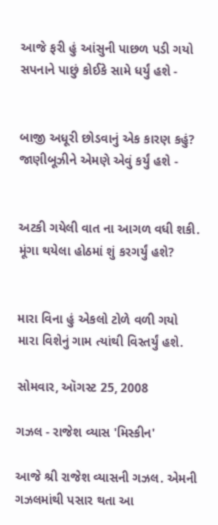આજે ફરી હું આંસુની પાછળ પડી ગયો
સપનાને પાછું કોઈકે સામે ધર્યું હશે -


બાજી અધૂરી છોડવાનું એક કારણ કહું?
જાણીબૂઝીને એમણે એવું કર્યું હશે -


અટકી ગયેલી વાત ના આગળ વધી શકી.
મૂંગા થયેલા હોઠમાં શું કરગર્યું હશે?


મારા વિના હું એકલો ટોળે વળી ગયો
મારા વિશેનું ગામ ત્યાંથી વિસ્તર્યું હશે.

સોમવાર, ઑગસ્ટ 25, 2008

ગઝલ - રાજેશ વ્યાસ 'મિસ્કીન'

આજે શ્રી રાજેશ વ્યાસની ગઝલ. એમની ગઝલમાંથી પસાર થતા આ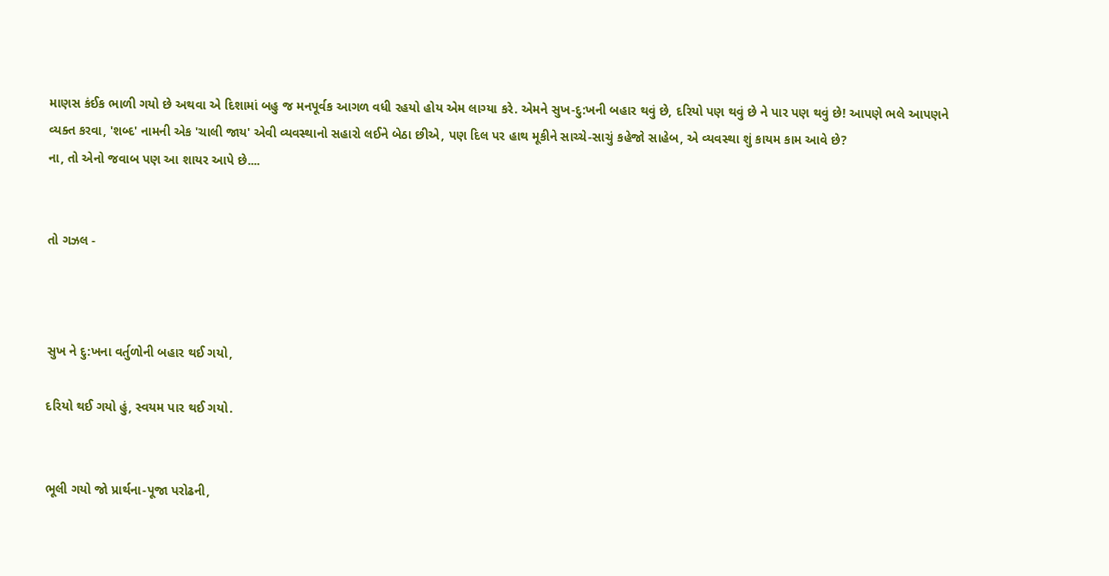માણસ કંઈક ભાળી ગયો છે અથવા એ દિશામાં બહુ જ મનપૂર્વક આગળ વધી રહયો હોય એમ લાગ્યા કરે. એમને સુખ-દુ:ખની બહાર થવું છે, દરિયો પણ થવું છે ને પાર પણ થવું છે! આપણે ભલે આપણને વ્યક્ત કરવા, 'શબ્દ' નામની એક 'ચાલી જાય' એવી વ્યવસ્થાનો સહારો લઈને બેઠા છીએ, પણ દિલ પર હાથ મૂકીને સાચ્ચે-સાચું કહેજો સાહેબ, એ વ્યવસ્થા શું કાયમ કામ આવે છે?
ના, તો એનો જવાબ પણ આ શાયર આપે છે....


તો ગઝલ -



સુખ ને દુ:ખના વર્તુળોની બહાર થઈ ગયો,

દરિયો થઈ ગયો હું, સ્વયમ પાર થઈ ગયો.


ભૂલી ગયો જો પ્રાર્થના-પૂજા પરોઢની,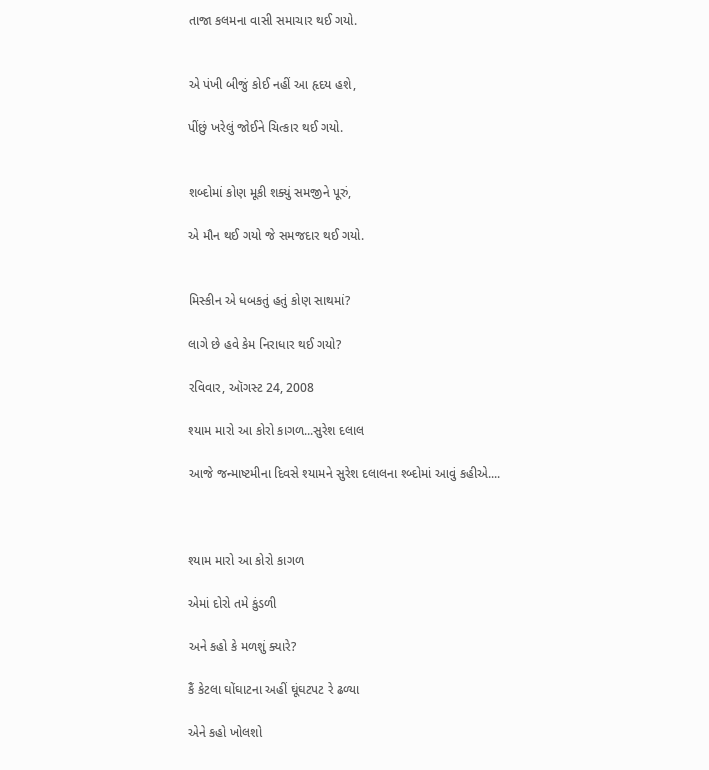તાજા કલમના વાસી સમાચાર થઈ ગયો.


એ પંખી બીજું કોઈ નહીં આ હૃદય હશે,

પીંછું ખરેલું જોઈને ચિત્કાર થઈ ગયો.


શબ્દોમાં કોણ મૂકી શક્યું સમજીને પૂરું,

એ મૌન થઈ ગયો જે સમજદાર થઈ ગયો.


મિસ્કીન એ ધબકતું હતું કોણ સાથમાં?

લાગે છે હવે કેમ નિરાધાર થઈ ગયો?

રવિવાર, ઑગસ્ટ 24, 2008

શ્યામ મારો આ કોરો કાગળ...સુરેશ દલાલ

આજે જન્માષ્ટમીના દિવસે શ્યામને સુરેશ દલાલના શ્બ્દોમાં આવું કહીએ....



શ્યામ મારો આ કોરો કાગળ

એમાં દોરો તમે કુંડળી

અને કહો કે મળશું ક્યારે?

કૈં કેટલા ઘોંઘાટના અહીં ઘૂંઘટપટ રે ઢળ્યા

એને કહો ખોલશો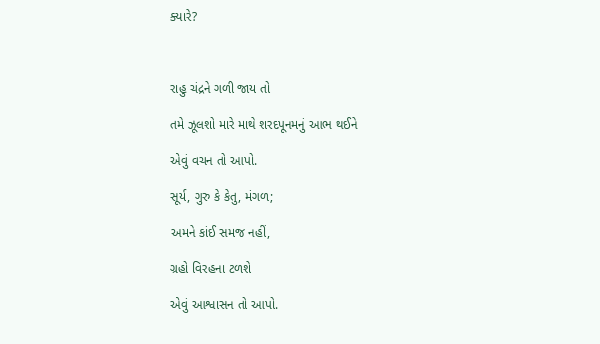ક્યારે?



રાહુ ચંદ્રને ગળી જાય તો

તમે ઝૂલશો મારે માથે શરદપૂનમનું આભ થઈને

એવું વચન તો આપો.

સૂર્ય, ગુરુ કે કેતુ, મંગળ;

અમને કાંઈ સમજ નહીં,

ગ્રહો વિરહના ટળશે

એવું આશ્વાસન તો આપો.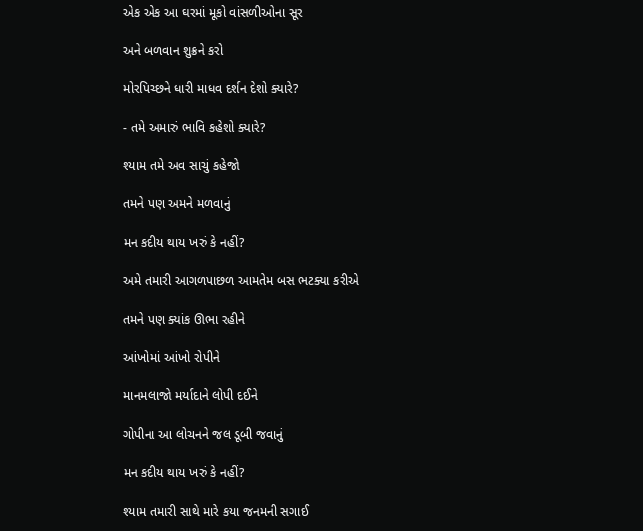એક એક આ ઘરમાં મૂકો વાંસળીઓના સૂર

અને બળવાન શુક્રને કરો

મોરપિચ્છને ધારી માધવ દર્શન દેશો ક્યારે?

- તમે અમારું ભાવિ કહેશો ક્યારે?

શ્યામ તમે અવ સાચું કહેજો

તમને પણ અમને મળવાનું

મન કદીય થાય ખરું કે નહીં?

અમે તમારી આગળપાછળ આમતેમ બસ ભટક્યા કરીએ

તમને પણ ક્યાંક ઊભા રહીને

આંખોમાં આંખો રોપીને

માનમલાજો મર્યાદાને લોપી દઈને

ગોપીના આ લોચનને જલ ડૂબી જવાનું

મન કદીય થાય ખરું કે નહીં?

શ્યામ તમારી સાથે મારે કયા જનમની સગાઈ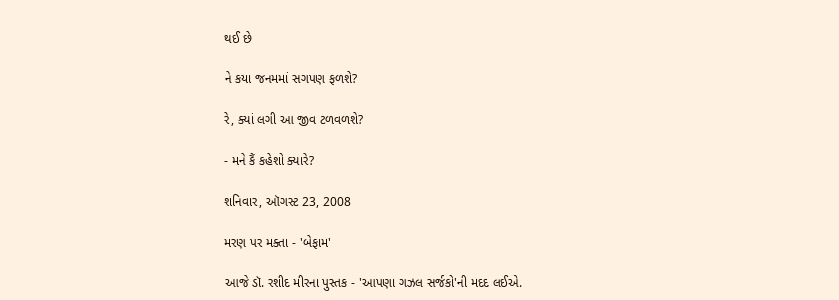થઈ છે

ને કયા જનમમાં સગપણ ફળશે?

રે, ક્યાં લગી આ જીવ ટળવળશે?

- મને કૈં કહેશો ક્યારે?

શનિવાર, ઑગસ્ટ 23, 2008

મરણ પર મક્તા - 'બેફામ'

આજે ડૉ. રશીદ મીરના પુસ્તક - 'આપણા ગઝલ સર્જકો'ની મદદ લઈએ.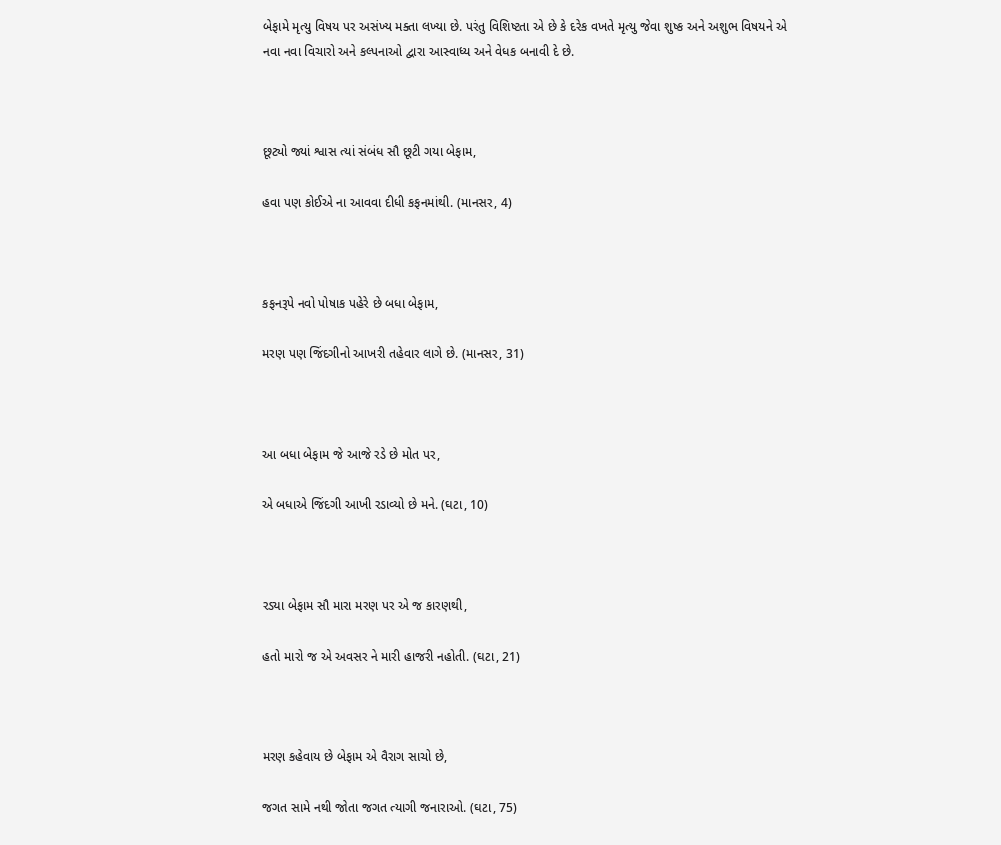બેફામે મૃત્યુ વિષય પર અસંખ્ય મક્તા લખ્યા છે. પરંતુ વિશિષ્ટતા એ છે કે દરેક વખતે મૃત્યુ જેવા શુષ્ક અને અશુભ વિષયને એ નવા નવા વિચારો અને કલ્પનાઓ દ્વારા આસ્વાધ્ય અને વેધક બનાવી દે છે.



છૂટ્યો જ્યાં શ્વાસ ત્યાં સંબંધ સૌ છૂટી ગયા બેફામ,

હવા પણ કોઈએ ના આવવા દીધી કફનમાંથી. (માનસર, 4)



કફનરૂપે નવો પોષાક પહેરે છે બધા બેફામ,

મરણ પણ જિંદગીનો આખરી તહેવાર લાગે છે. (માનસર, 31)



આ બધા બેફામ જે આજે રડે છે મોત પર,

એ બધાએ જિંદગી આખી રડાવ્યો છે મને. (ઘટા, 10)



રડ્યા બેફામ સૌ મારા મરણ પર એ જ કારણથી,

હતો મારો જ એ અવસર ને મારી હાજરી નહોતી. (ઘટા, 21)



મરણ કહેવાય છે બેફામ એ વૈરાગ સાચો છે,

જગત સામે નથી જોતા જગત ત્યાગી જનારાઓ. (ઘટા, 75)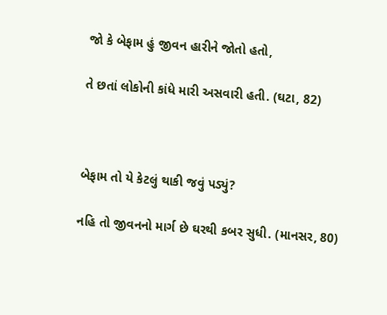જો કે બેફામ હું જીવન હારીને જોતો હતો,

તે છતાં લોકોની કાંધે મારી અસવારી હતી. (ઘટા, 82)



બેફામ તો યે કેટલું થાકી જવું પડ્યું?

નહિ તો જીવનનો માર્ગ છે ઘરથી કબર સુધી. (માનસર, 80)